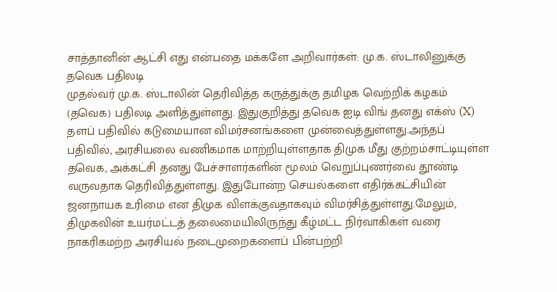சாத்தானின் ஆட்சி எது என்பதை மக்களே அறிவார்கள்: மு.க. ஸ்டாலினுக்கு தவெக பதிலடி
முதல்வர் மு.க. ஸ்டாலின் தெரிவித்த கருத்துக்கு தமிழக வெற்றிக் கழகம் (தவெக) பதிலடி அளித்துள்ளது. இதுகுறித்து தவெக ஐடி விங் தனது எக்ஸ் (X) தளப் பதிவில் கடுமையான விமர்சனங்களை முன்வைத்துள்ளது.அந்தப் பதிவில், அரசியலை வணிகமாக மாற்றியுள்ளதாக திமுக மீது குற்றம்சாட்டியுள்ள தவெக, அக்கட்சி தனது பேச்சாளர்களின் மூலம் வெறுப்புணர்வை தூண்டி வருவதாக தெரிவித்துள்ளது. இதுபோன்ற செயல்களை எதிர்க்கட்சியின் ஜனநாயக உரிமை என திமுக விளக்குவதாகவும் விமர்சித்துள்ளது.மேலும், திமுகவின் உயர்மட்டத் தலைமையிலிருந்து கீழ்மட்ட நிர்வாகிகள் வரை நாகரிகமற்ற அரசியல் நடைமுறைகளைப் பின்பற்றி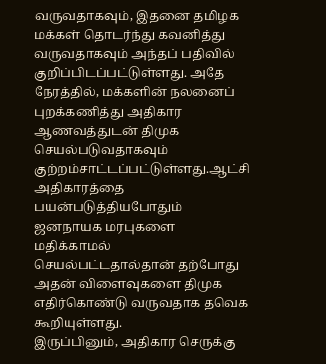வருவதாகவும், இதனை தமிழக மக்கள் தொடர்ந்து கவனித்து வருவதாகவும் அந்தப் பதிவில் குறிப்பிடப்பட்டுள்ளது. அதே நேரத்தில், மக்களின் நலனைப் புறக்கணித்து அதிகார ஆணவத்துடன் திமுக செயல்படுவதாகவும் குற்றம்சாட்டப்பட்டுள்ளது.ஆட்சி அதிகாரத்தை பயன்படுத்தியபோதும் ஜனநாயக மரபுகளை மதிக்காமல் செயல்பட்டதால்தான் தற்போது அதன் விளைவுகளை திமுக எதிர்கொண்டு வருவதாக தவெக கூறியுள்ளது.
இருப்பினும், அதிகார செருக்கு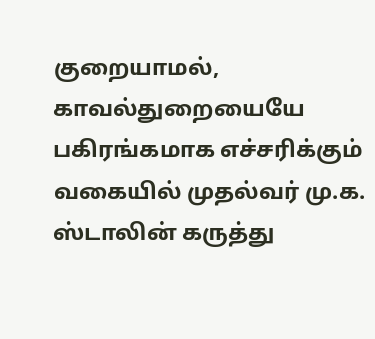குறையாமல், காவல்துறையையே பகிரங்கமாக எச்சரிக்கும் வகையில் முதல்வர் மு.க. ஸ்டாலின் கருத்து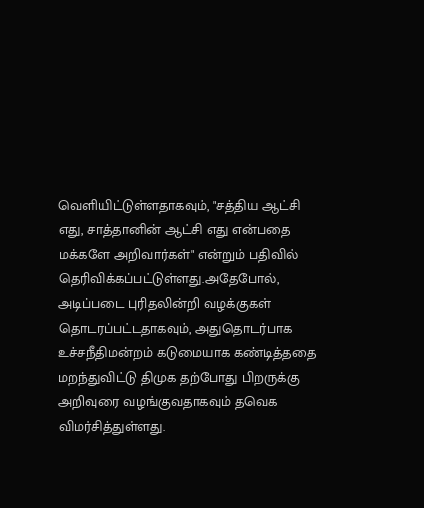வெளியிட்டுள்ளதாகவும், "சத்திய ஆட்சி எது, சாத்தானின் ஆட்சி எது என்பதை மக்களே அறிவார்கள்" என்றும் பதிவில் தெரிவிக்கப்பட்டுள்ளது.அதேபோல், அடிப்படை புரிதலின்றி வழக்குகள் தொடரப்பட்டதாகவும், அதுதொடர்பாக உச்சநீதிமன்றம் கடுமையாக கண்டித்ததை மறந்துவிட்டு திமுக தற்போது பிறருக்கு அறிவுரை வழங்குவதாகவும் தவெக விமர்சித்துள்ளது.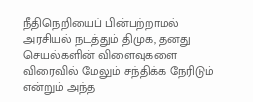நீதிநெறியைப் பின்பற்றாமல் அரசியல் நடத்தும் திமுக, தனது செயல்களின் விளைவுகளை விரைவில் மேலும் சந்திக்க நேரிடும் என்றும் அந்த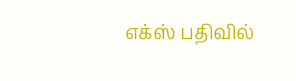எக்ஸ் பதிவில்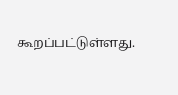கூறப்பட்டுள்ளது.